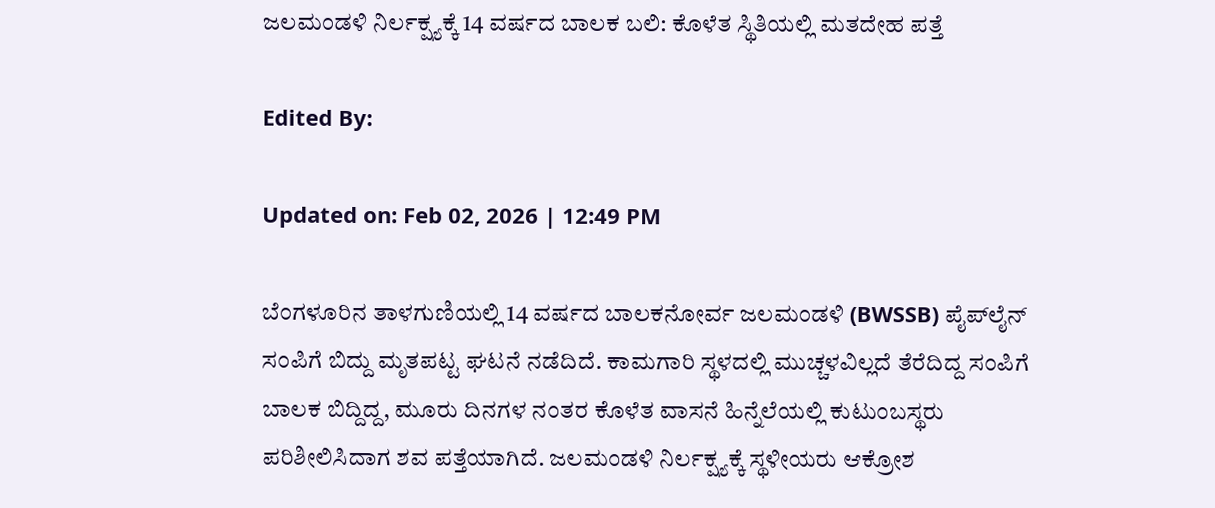ಜಲಮಂಡಳಿ ನಿರ್ಲಕ್ಷ್ಯಕ್ಕೆ 14 ವರ್ಷದ ಬಾಲಕ ಬಲಿ: ಕೊಳೆತ ಸ್ಥಿತಿಯಲ್ಲಿ ಮತದೇಹ ಪತ್ತೆ

Edited By:

Updated on: Feb 02, 2026 | 12:49 PM

ಬೆಂಗಳೂರಿನ ತಾಳಗುಣಿಯಲ್ಲಿ 14 ವರ್ಷದ ಬಾಲಕನೋರ್ವ ಜಲಮಂಡಳಿ (BWSSB) ಪೈಪ್‌ಲೈನ್ ಸಂಪಿಗೆ ಬಿದ್ದು ಮೃತಪಟ್ಟ ಘಟನೆ ನಡೆದಿದೆ. ಕಾಮಗಾರಿ ಸ್ಥಳದಲ್ಲಿ ಮುಚ್ಚಳವಿಲ್ಲದೆ ತೆರೆದಿದ್ದ ಸಂಪಿಗೆ ಬಾಲಕ ಬಿದ್ದಿದ್ದ, ಮೂರು ದಿನಗಳ ನಂತರ ಕೊಳೆತ ವಾಸನೆ ಹಿನ್ನೆಲೆಯಲ್ಲಿ ಕುಟುಂಬಸ್ಥರು ಪರಿಶೀಲಿಸಿದಾಗ ಶವ ಪತ್ತೆಯಾಗಿದೆ. ಜಲಮಂಡಳಿ ನಿರ್ಲಕ್ಷ್ಯಕ್ಕೆ ಸ್ಥಳೀಯರು ಆಕ್ರೋಶ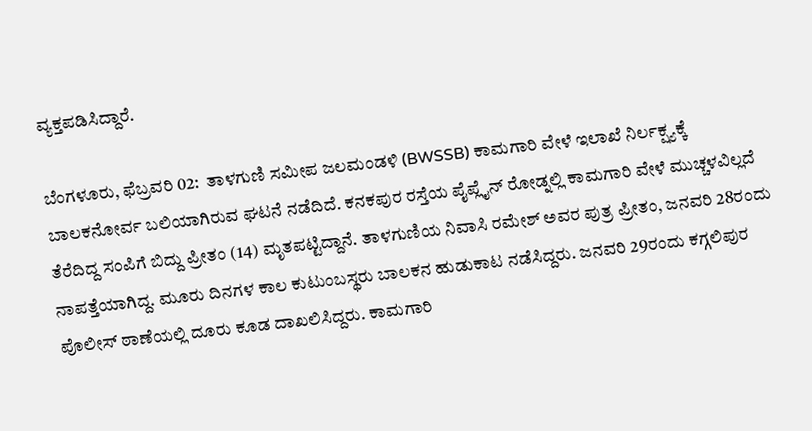ವ್ಯಕ್ತಪಡಿಸಿದ್ದಾರೆ.

ಬೆಂಗಳೂರು, ಫೆಬ್ರವರಿ 02:  ತಾಳಗುಣಿ ಸಮೀಪ ಜಲಮಂಡಳಿ (BWSSB) ಕಾಮಗಾರಿ ವೇಳೆ ಇಲಾಖೆ ನಿರ್ಲಕ್ಷ್ಯಕ್ಕೆ ಬಾಲಕನೋರ್ವ ಬಲಿಯಾಗಿರುವ ಘಟನೆ ನಡೆದಿದೆ. ಕನಕಪುರ ರಸ್ತೆಯ ಪೈಪ್ಲೈನ್ ರೋಡ್ನಲ್ಲಿ ಕಾಮಗಾರಿ ವೇಳೆ ಮುಚ್ಚಳವಿಲ್ಲದೆ ತೆರೆದಿದ್ದ ಸಂಪಿಗೆ ಬಿದ್ದು ಪ್ರೀತಂ (14) ಮೃತಪಟ್ಟಿದ್ದಾನೆ. ತಾಳಗುಣಿಯ ನಿವಾಸಿ ರಮೇಶ್ ಅವರ ಪುತ್ರ ಪ್ರೀತಂ, ಜನವರಿ 28ರಂದು ನಾಪತ್ತೆಯಾಗಿದ್ದ. ಮೂರು ದಿನಗಳ ಕಾಲ ಕುಟುಂಬಸ್ಥರು ಬಾಲಕನ ಹುಡುಕಾಟ ನಡೆಸಿದ್ದರು. ಜನವರಿ 29ರಂದು ಕಗ್ಗಲಿಪುರ ಪೊಲೀಸ್ ಠಾಣೆಯಲ್ಲಿ ದೂರು ಕೂಡ ದಾಖಲಿಸಿದ್ದರು. ಕಾಮಗಾರಿ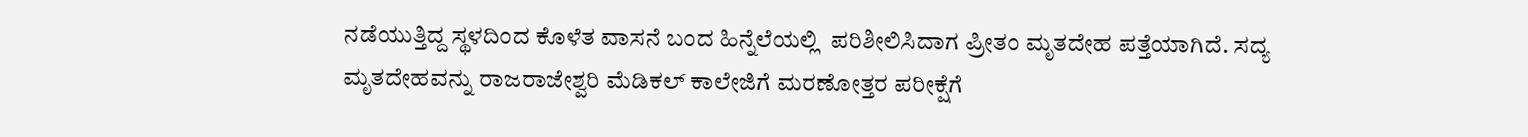ನಡೆಯುತ್ತಿದ್ದ ಸ್ಥಳದಿಂದ ಕೊಳೆತ ವಾಸನೆ ಬಂದ ಹಿನ್ನೆಲೆಯಲ್ಲಿ  ಪರಿಶೀಲಿಸಿದಾಗ ಪ್ರೀತಂ ಮೃತದೇಹ ಪತ್ತೆಯಾಗಿದೆ. ಸದ್ಯ ಮೃತದೇಹವನ್ನು ರಾಜರಾಜೇಶ್ವರಿ ಮೆಡಿಕಲ್ ಕಾಲೇಜಿಗೆ ಮರಣೋತ್ತರ ಪರೀಕ್ಷೆಗೆ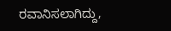ರವಾನಿಸಲಾಗಿದ್ದು,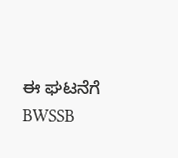ಈ ಘಟನೆಗೆ BWSSB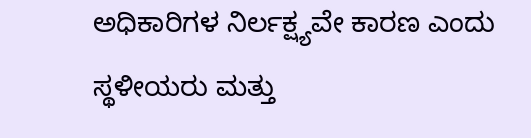ಅಧಿಕಾರಿಗಳ ನಿರ್ಲಕ್ಷ್ಯವೇ ಕಾರಣ ಎಂದು ಸ್ಥಳೀಯರು ಮತ್ತು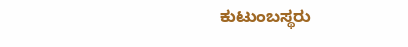ಕುಟುಂಬಸ್ಥರು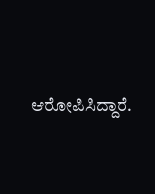ಆರೋಪಿಸಿದ್ದಾರೆ.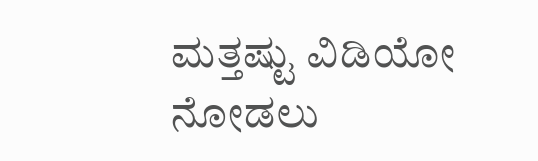ಮತ್ತಷ್ಟು ವಿಡಿಯೋ ನೋಡಲು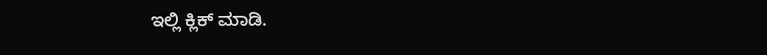ಇಲ್ಲಿ ಕ್ಲಿಕ್ ಮಾಡಿ.